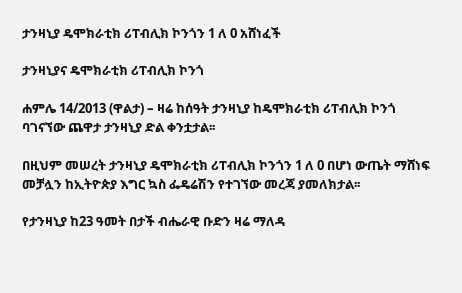ታንዛኒያ ዴሞክራቲክ ሪፐብሊክ ኮንጎን 1 ለ 0 አሸነፈች

ታንዛኒያና ዴሞክራቲክ ሪፐብሊክ ኮንጎ

ሐምሌ 14/2013 (ዋልታ) – ዛሬ ከሰዓት ታንዛኒያ ከዴሞክራቲክ ሪፐብሊክ ኮንጎ ባገናኘው ጨዋታ ታንዛኒያ ድል ቀንቷታል፡፡

በዚህም መሠረት ታንዛኒያ ዴሞክራቲክ ሪፐብሊክ ኮንጎን 1 ለ 0 በሆነ ውጤት ማሸነፍ መቻሏን ከኢትዮጵያ እግር ኳስ ፌዴሬሽን የተገኘው መረጃ ያመለክታል፡፡

የታንዛኒያ ከ23 ዓመት በታች ብሔራዊ ቡድን ዛሬ ማለዳ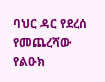ባህር ዳር የደረሰ የመጨረሻው የልዑክ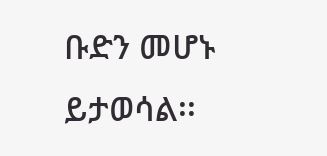ቡድን መሆኑ ይታወሳል፡፡